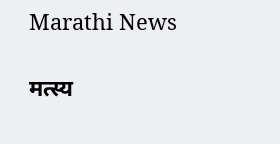Marathi News

मत्स्य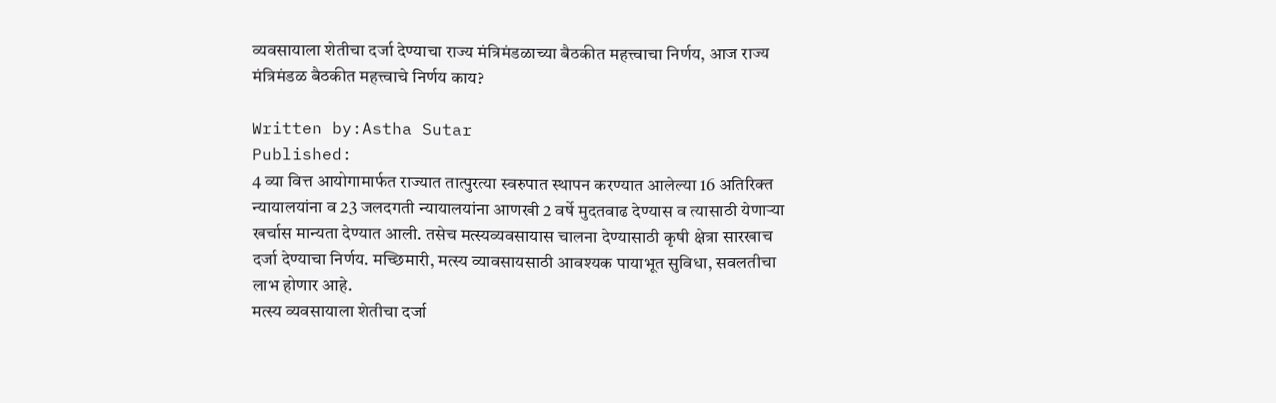व्यवसायाला शेतीचा दर्जा देण्याचा राज्य मंत्रिमंडळाच्या बैठकीत महत्त्वाचा निर्णय, आज राज्य मंत्रिमंडळ बैठकीत महत्त्वाचे निर्णय काय?

Written by:Astha Sutar
Published:
4 व्या वित्त आयोगामार्फत राज्यात तात्पुरत्या स्वरुपात स्थापन करण्यात आलेल्या 16 अतिरिक्त न्यायालयांना व 23 जलदगती न्यायालयांना आणखी 2 वर्षे मुदतवाढ देण्यास व त्यासाठी येणाऱ्या खर्चास मान्यता देण्यात आली. तसेच मत्स्यव्यवसायास चालना देण्यासाठी कृषी क्षेत्रा सारखाच दर्जा देण्याचा निर्णय. मच्छिमारी, मत्स्य व्यावसायसाठी आवश्यक पायाभूत सुविधा, सवलतीचा लाभ होणार आहे.
मत्स्य व्यवसायाला शेतीचा दर्जा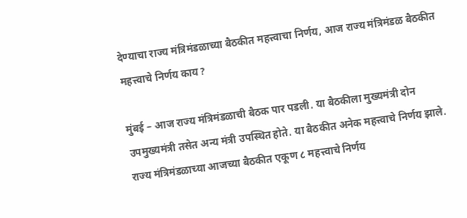देण्याचा राज्य मंत्रिमंडळाच्या बैठकीत महत्त्वाचा निर्णय, आज राज्य मंत्रिमंडळ बैठकीत महत्त्वाचे निर्णय काय?

मुंबई – आज राज्य मंत्रिमंडळाची बैठक पार पडली. या बैठकीला मुख्यमंत्री दोन उपमुख्यमंत्री तसेत अन्य मंत्री उपस्थित होते. या बैठकीत अनेक महत्त्वाचे निर्णय झाले. राज्य मंत्रिमंडळाच्या आजच्या बैठकीत एकूण ८ महत्त्वाचे निर्णय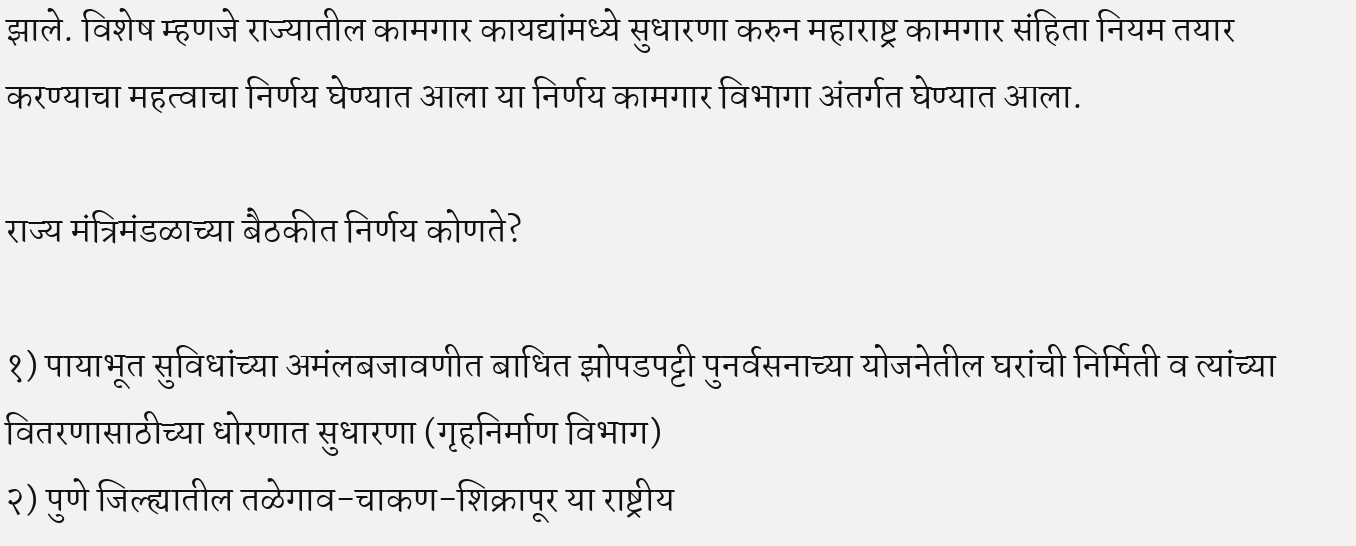झाले. विशेष म्हणजे राज्यातील कामगार कायद्यांमध्ये सुधारणा करुन महाराष्ट्र कामगार संहिता नियम तयार करण्याचा महत्वाचा निर्णय घेण्यात आला या निर्णय कामगार विभागा अंतर्गत घेण्यात आला.

राज्य मंत्रिमंडळाच्या बैठकीत निर्णय कोणते?

१) पायाभूत सुविधांच्या अमंलबजावणीत बाधित झोपडपट्टी पुनर्वसनाच्या योजनेतील घरांची निर्मिती व त्यांच्या वितरणासाठीच्या धोरणात सुधारणा (गृहनिर्माण विभाग)
२) पुणे जिल्ह्यातील तळेगाव-चाकण-शिक्रापूर या राष्ट्रीय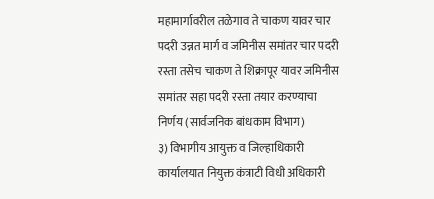महामार्गावरील तळेगाव ते चाकण यावर चार पदरी उन्नत मार्ग व जमिनीस समांतर चार पदरी रस्ता तसेच चाकण ते शिक्रापूर यावर जमिनीस समांतर सहा पदरी रस्ता तयार करण्याचा निर्णय (सार्वजनिक बांधकाम विभाग)
३) विभागीय आयुक्त व जिल्हाधिकारी कार्यालयात नियुक्त कंत्राटी विधी अधिकारी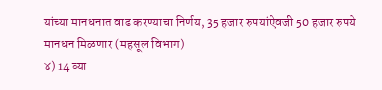यांच्या मानधनात वाढ करण्याचा निर्णय, 35 हजार रुपयांऐवजी 50 हजार रुपये मानधन मिळणार (महसूल विभाग)
४) 14 व्या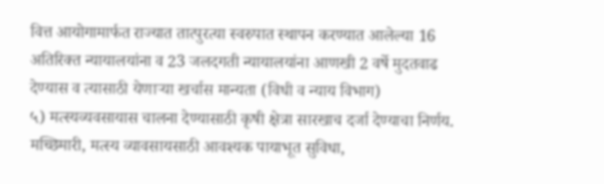वित्त आयोगामार्फत राज्यात तात्पुरत्या स्वरुपात स्थापन करण्यात आलेल्या 16 अतिरिक्त न्यायालयांना व 23 जलदगती न्यायालयांना आणखी 2 वर्षे मुदतवाढ देण्यास व त्यासाठी येणाऱ्या खर्चास मान्यता (विधी व न्याय विभाग)
५) मत्स्यव्यवसायास चालना देण्यासाठी कृषी क्षेत्रा सारखाच दर्जा देण्याचा निर्णय. मच्छिमारी, मत्स्य व्यावसायसाठी आवश्यक पायाभूत सुविधा,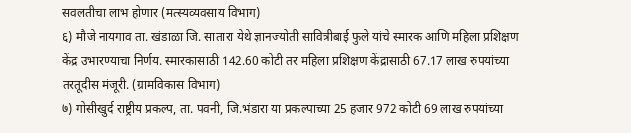सवलतीचा लाभ होणार (मत्स्यव्यवसाय विभाग)
६) मौजे नायगाव ता. खंडाळा जि. सातारा येथे ज्ञानज्योती सावित्रीबाई फुले यांचे स्मारक आणि महिला प्रशिक्षण केंद्र उभारण्याचा निर्णय. स्मारकासाठी 142.60 कोटी तर महिला प्रशिक्षण केंद्रासाठी 67.17 लाख रुपयांच्या तरतूदीस मंजूरी. (ग्रामविकास विभाग)
७) गोसीखुर्द राष्ट्रीय प्रकल्प, ता. पवनी, जि.भंडारा या प्रकल्पाच्या 25 हजार 972 कोटी 69 लाख रुपयांच्या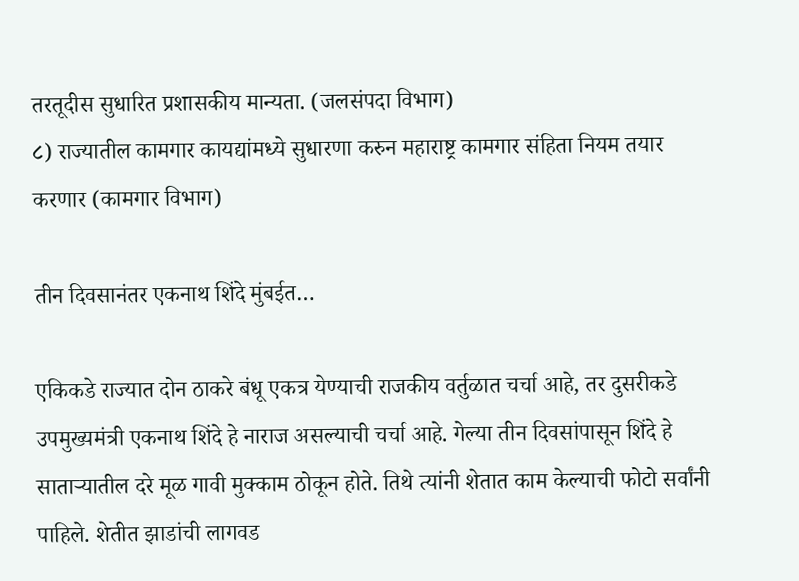तरतूदीस सुधारित प्रशासकीय मान्यता. (जलसंपदा विभाग)
८) राज्यातील कामगार कायद्यांमध्ये सुधारणा करुन महाराष्ट्र कामगार संहिता नियम तयार करणार (कामगार विभाग)

तीन दिवसानंतर एकनाथ शिंदे मुंबईत…

एकिकडे राज्यात दोन ठाकरे बंधू एकत्र येण्याची राजकीय वर्तुळात चर्चा आहे, तर दुसरीकडे उपमुख्यमंत्री एकनाथ शिंदे हे नाराज असल्याची चर्चा आहे. गेल्या तीन दिवसांपासून शिंदे हे साताऱ्यातील दरे मूळ गावी मुक्काम ठोकून होते. तिथे त्यांनी शेतात काम केल्याची फोटो सर्वांनी पाहिले. शेतीत झाडांची लागवड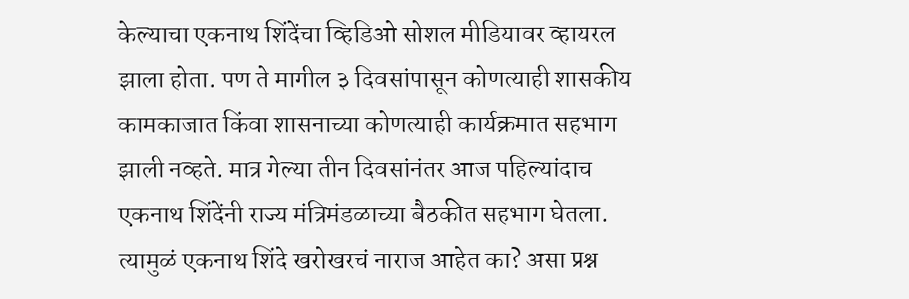केल्याचा एकनाथ शिंदेंचा व्हिडिओ सोशल मीडियावर व्हायरल झाला होता. पण ते मागील ३ दिवसांपासून कोणत्याही शासकीय कामकाजात किंवा शासनाच्या कोणत्याही कार्यक्रमात सहभाग झाली नव्हते. मात्र गेल्या तीन दिवसांनंतर आज पहिल्यांदाच एकनाथ शिंदेंनी राज्य मंत्रिमंडळाच्या बैठकीत सहभाग घेतला. त्यामुळं एकनाथ शिंदे खरोखरचं नाराज आहेत का? असा प्रश्न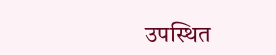उपस्थित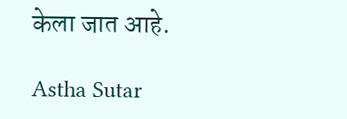केला जात आहे.

Astha Sutar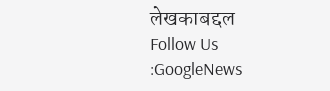लेखकाबद्दल
Follow Us :GoogleNews